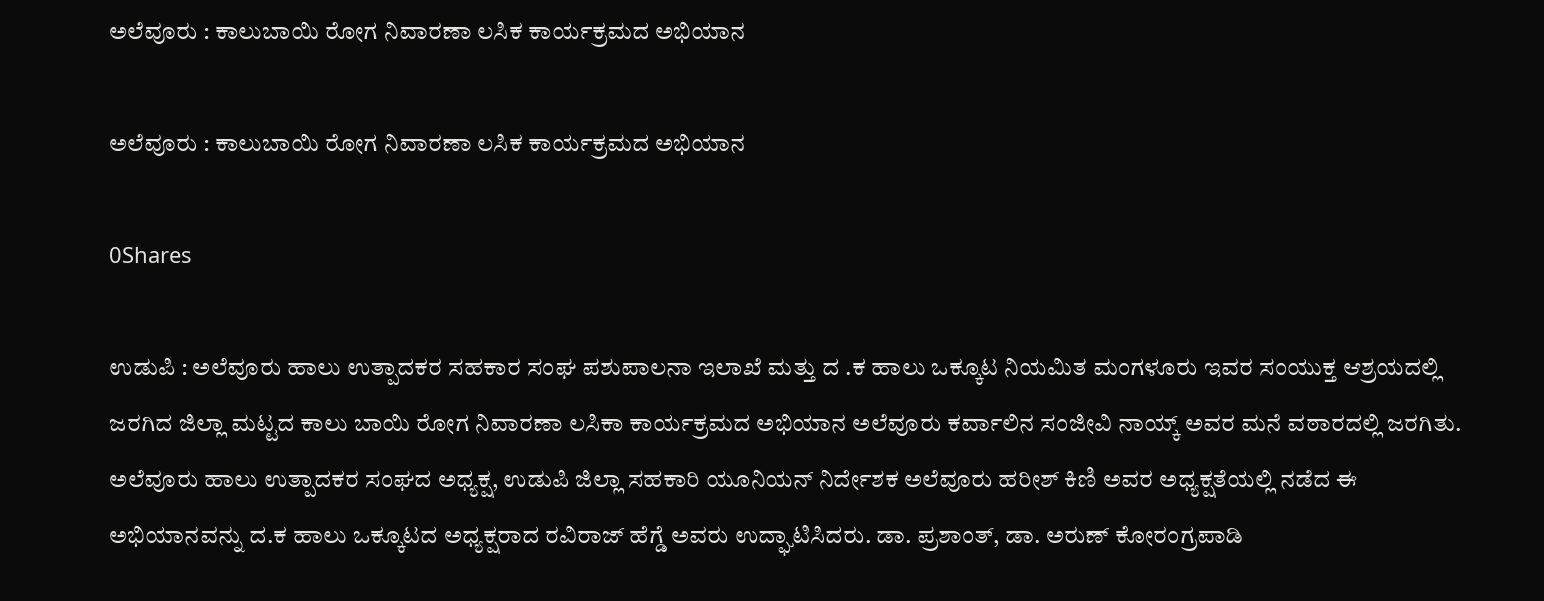ಅಲೆವೂರು : ಕಾಲುಬಾಯಿ ರೋಗ ನಿವಾರಣಾ ಲಸಿಕ ಕಾರ್ಯಕ್ರಮದ ಅಭಿಯಾನ

ಅಲೆವೂರು : ಕಾಲುಬಾಯಿ ರೋಗ ನಿವಾರಣಾ ಲಸಿಕ ಕಾರ್ಯಕ್ರಮದ ಅಭಿಯಾನ

0Shares

ಉಡುಪಿ : ಅಲೆವೂರು ಹಾಲು ಉತ್ಪಾದಕರ ಸಹಕಾರ ಸಂಘ ಪಶುಪಾಲನಾ ಇಲಾಖೆ ಮತ್ತು ದ .ಕ ಹಾಲು ಒಕ್ಕೂಟ ನಿಯಮಿತ ಮಂಗಳೂರು ಇವರ ಸಂಯುಕ್ತ ಆಶ್ರಯದಲ್ಲಿ ಜರಗಿದ ಜಿಲ್ಲಾ ಮಟ್ಟದ ಕಾಲು ಬಾಯಿ ರೋಗ ನಿವಾರಣಾ ಲಸಿಕಾ ಕಾರ್ಯಕ್ರಮದ ಅಭಿಯಾನ ಅಲೆವೂರು ಕರ್ವಾಲಿನ ಸಂಜೀವಿ ನಾಯ್ಕ್ ಅವರ ಮನೆ ವಠಾರದಲ್ಲಿ ಜರಗಿತು. ಅಲೆವೂರು ಹಾಲು ಉತ್ಪಾದಕರ ಸಂಘದ ಅಧ್ಯಕ್ಷ, ಉಡುಪಿ ಜಿಲ್ಲಾ ಸಹಕಾರಿ ಯೂನಿಯನ್ ನಿರ್ದೇಶಕ ಅಲೆವೂರು ಹರೀಶ್ ಕಿಣಿ ಅವರ ಅಧ್ಯಕ್ಷತೆಯಲ್ಲಿ ನಡೆದ ಈ ಅಭಿಯಾನವನ್ನು ದ.ಕ ಹಾಲು ಒಕ್ಕೂಟದ ಅಧ್ಯಕ್ಷರಾದ ರವಿರಾಜ್ ಹೆಗ್ಡೆ ಅವರು ಉದ್ಘಾಟಿಸಿದರು. ಡಾ. ಪ್ರಶಾಂತ್, ಡಾ. ಅರುಣ್ ಕೋರಂಗ್ರಪಾಡಿ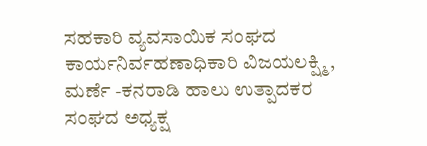ಸಹಕಾರಿ ವ್ಯವಸಾಯಿಕ ಸಂಘದ ಕಾರ್ಯನಿರ್ವಹಣಾಧಿಕಾರಿ ವಿಜಯಲಕ್ಷ್ಮಿ, ಮರ್ಣೆ -ಕನರಾಡಿ ಹಾಲು ಉತ್ಪಾದಕರ ಸಂಘದ ಅಧ್ಯಕ್ಷ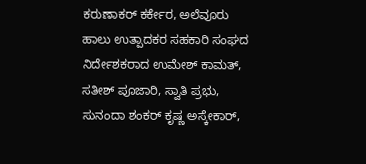ಕರುಣಾಕರ್ ಕರ್ಕೇರ, ಅಲೆವೂರು ಹಾಲು ಉತ್ಪಾದಕರ ಸಹಕಾರಿ ಸಂಘದ ನಿರ್ದೇಶಕರಾದ ಉಮೇಶ್ ಕಾಮತ್, ಸತೀಶ್ ಪೂಜಾರಿ, ಸ್ವಾತಿ ಪ್ರಭು, ಸುನಂದಾ ಶಂಕರ್ ಕೃಷ್ಣ ಅಸ್ಕೇಕಾರ್,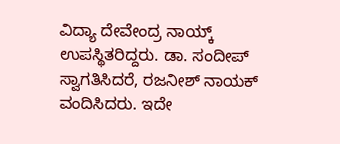ವಿದ್ಯಾ ದೇವೇಂದ್ರ ನಾಯ್ಕ್ ಉಪಸ್ಥಿತರಿದ್ದರು. ಡಾ. ಸಂದೀಪ್ ಸ್ವಾಗತಿಸಿದರೆ, ರಜನೀಶ್ ನಾಯಕ್ ವಂದಿಸಿದರು. ಇದೇ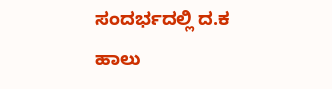ಸಂದರ್ಭದಲ್ಲಿ ದ.ಕ ಹಾಲು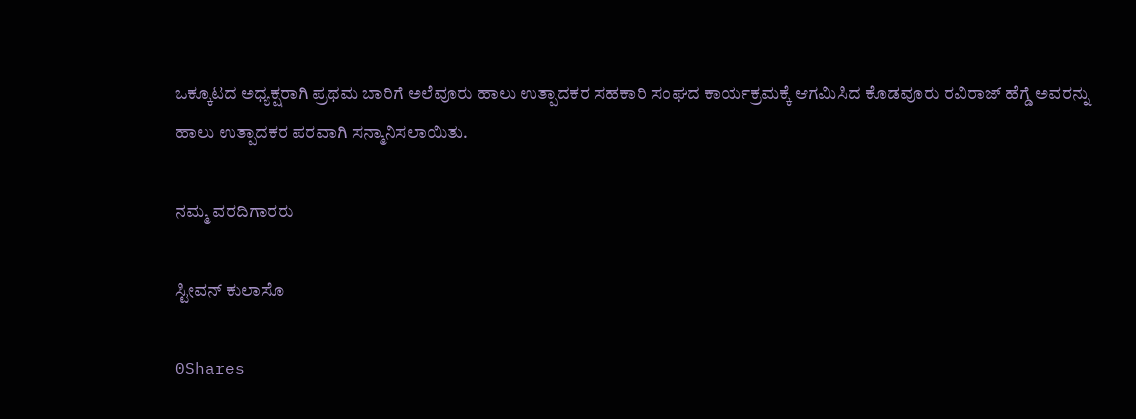ಒಕ್ಕೂಟದ ಅಧ್ಯಕ್ಷರಾಗಿ ಪ್ರಥಮ ಬಾರಿಗೆ ಅಲೆವೂರು ಹಾಲು ಉತ್ಪಾದಕರ ಸಹಕಾರಿ ಸಂಘದ ಕಾರ್ಯಕ್ರಮಕ್ಕೆ ಆಗಮಿಸಿದ ಕೊಡವೂರು ರವಿರಾಜ್ ಹೆಗ್ಡೆ ಅವರನ್ನು ಹಾಲು ಉತ್ಪಾದಕರ ಪರವಾಗಿ ಸನ್ಮಾನಿಸಲಾಯಿತು.

ನಮ್ಮ ವರದಿಗಾರರು

ಸ್ಟೀವನ್ ಕುಲಾಸೊ

0Shares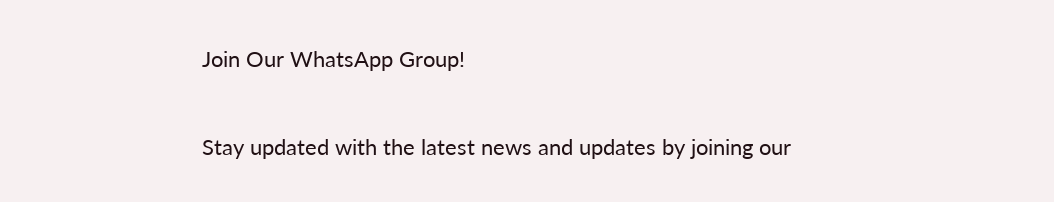Join Our WhatsApp Group!

Stay updated with the latest news and updates by joining our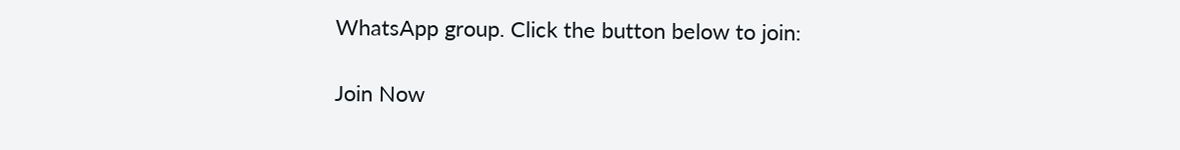WhatsApp group. Click the button below to join:

Join Now